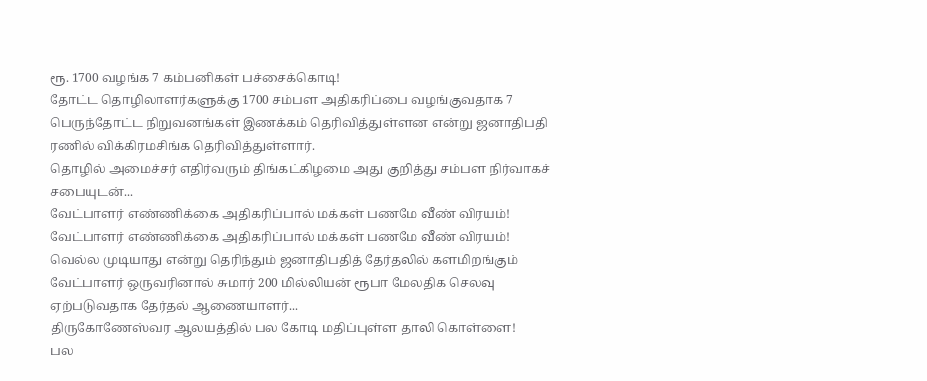ரூ. 1700 வழங்க 7 கம்பனிகள் பச்சைக்கொடி!
தோட்ட தொழிலாளர்களுக்கு 1700 சம்பள அதிகரிப்பை வழங்குவதாக 7 பெருந்தோட்ட நிறுவனங்கள் இணக்கம் தெரிவித்துள்ளன என்று ஜனாதிபதி ரணில் விக்கிரமசிங்க தெரிவித்துள்ளார்.
தொழில் அமைச்சர் எதிர்வரும் திங்கட்கிழமை அது குறித்து சம்பள நிர்வாகச் சபையுடன்...
வேட்பாளர் எண்ணிக்கை அதிகரிப்பால் மக்கள் பணமே வீண் விரயம்!
வேட்பாளர் எண்ணிக்கை அதிகரிப்பால் மக்கள் பணமே வீண் விரயம்!
வெல்ல முடியாது என்று தெரிந்தும் ஜனாதிபதித் தேர்தலில் களமிறங்கும் வேட்பாளர் ஒருவரினால் சுமார் 200 மில்லியன் ரூபா மேலதிக செலவு ஏற்படுவதாக தேர்தல் ஆணையாளர்...
திருகோணேஸ்வர ஆலயத்தில் பல கோடி மதிப்புள்ள தாலி கொள்ளை!
பல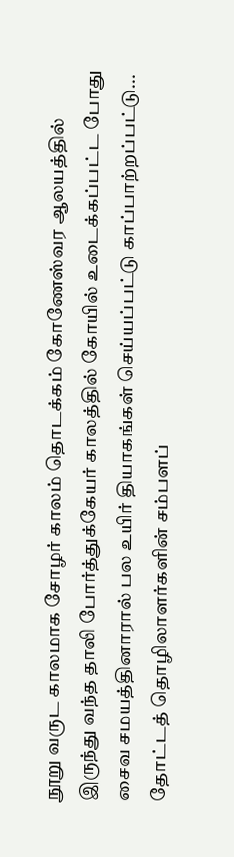நூறு வருட காலமாக சோழர் காலம் தொடக்கம் கோணேஸ்வர ஆலயத்தில் இருந்து வந்த தாலி போர்த்துக்கேயர் காலத்தில் கோயில் உடைக்கப்பட்ட போது சைவ சமயத்தினாரால் பல உயிர் தியாகங்கள் செய்யப்பட்டு காப்பாற்றப்பட்டு...
தோட்டத் தொழிலாளர்களின் சம்பளப்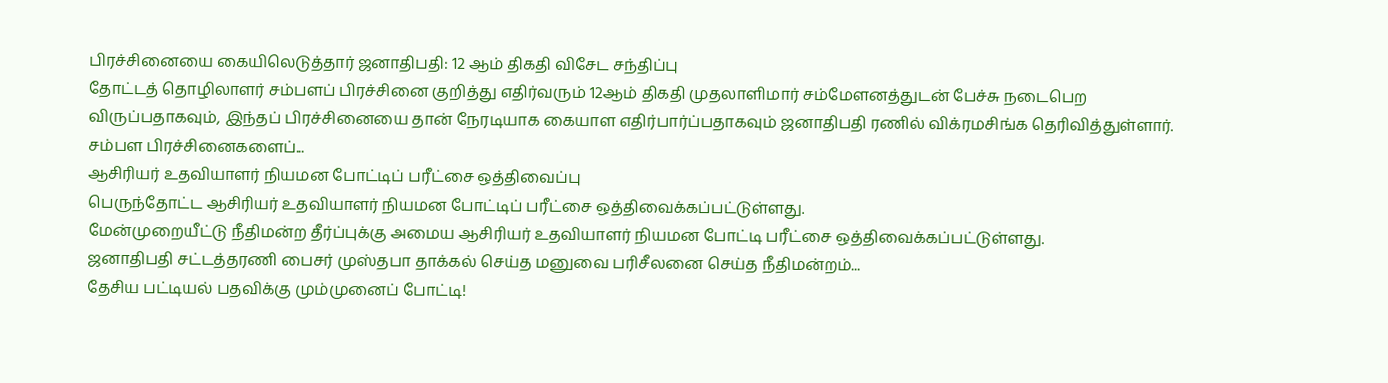பிரச்சினையை கையிலெடுத்தார் ஜனாதிபதி: 12 ஆம் திகதி விசேட சந்திப்பு
தோட்டத் தொழிலாளர் சம்பளப் பிரச்சினை குறித்து எதிர்வரும் 12ஆம் திகதி முதலாளிமார் சம்மேளனத்துடன் பேச்சு நடைபெற விருப்பதாகவும், இந்தப் பிரச்சினையை தான் நேரடியாக கையாள எதிர்பார்ப்பதாகவும் ஜனாதிபதி ரணில் விக்ரமசிங்க தெரிவித்துள்ளார்.
சம்பள பிரச்சினைகளைப்...
ஆசிரியர் உதவியாளர் நியமன போட்டிப் பரீட்சை ஒத்திவைப்பு
பெருந்தோட்ட ஆசிரியர் உதவியாளர் நியமன போட்டிப் பரீட்சை ஒத்திவைக்கப்பட்டுள்ளது.
மேன்முறையீட்டு நீதிமன்ற தீர்ப்புக்கு அமைய ஆசிரியர் உதவியாளர் நியமன போட்டி பரீட்சை ஒத்திவைக்கப்பட்டுள்ளது.
ஜனாதிபதி சட்டத்தரணி பைசர் முஸ்தபா தாக்கல் செய்த மனுவை பரிசீலனை செய்த நீதிமன்றம்...
தேசிய பட்டியல் பதவிக்கு மும்முனைப் போட்டி!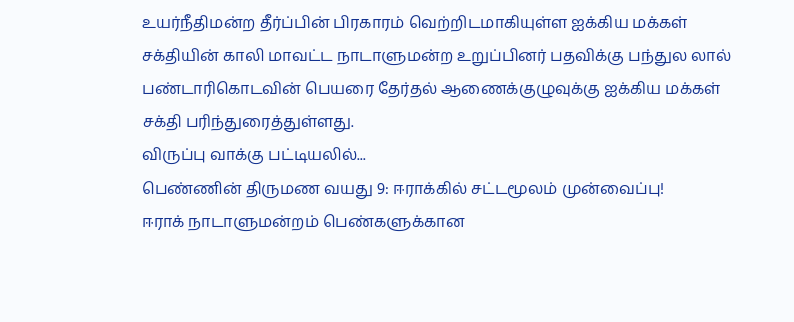உயர்நீதிமன்ற தீர்ப்பின் பிரகாரம் வெற்றிடமாகியுள்ள ஐக்கிய மக்கள் சக்தியின் காலி மாவட்ட நாடாளுமன்ற உறுப்பினர் பதவிக்கு பந்துல லால் பண்டாரிகொடவின் பெயரை தேர்தல் ஆணைக்குழுவுக்கு ஐக்கிய மக்கள் சக்தி பரிந்துரைத்துள்ளது.
விருப்பு வாக்கு பட்டியலில்...
பெண்ணின் திருமண வயது 9: ஈராக்கில் சட்டமூலம் முன்வைப்பு!
ஈராக் நாடாளுமன்றம் பெண்களுக்கான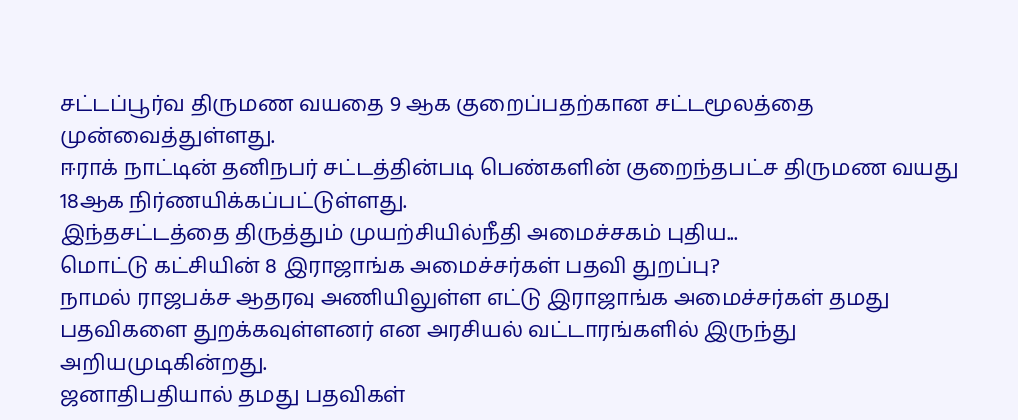சட்டப்பூர்வ திருமண வயதை 9 ஆக குறைப்பதற்கான சட்டமூலத்தை முன்வைத்துள்ளது.
ஈராக் நாட்டின் தனிநபர் சட்டத்தின்படி பெண்களின் குறைந்தபட்ச திருமண வயது 18ஆக நிர்ணயிக்கப்பட்டுள்ளது.
இந்தசட்டத்தை திருத்தும் முயற்சியில்நீதி அமைச்சகம் புதிய...
மொட்டு கட்சியின் 8 இராஜாங்க அமைச்சர்கள் பதவி துறப்பு?
நாமல் ராஜபக்ச ஆதரவு அணியிலுள்ள எட்டு இராஜாங்க அமைச்சர்கள் தமது பதவிகளை துறக்கவுள்ளனர் என அரசியல் வட்டாரங்களில் இருந்து அறியமுடிகின்றது.
ஜனாதிபதியால் தமது பதவிகள்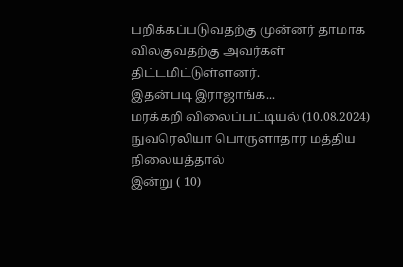பறிக்கப்படுவதற்கு முன்னர் தாமாக விலகுவதற்கு அவர்கள் திட்டமிட்டுள்ளனர்.
இதன்படி இராஜாங்க...
மரக்கறி விலைப்பட்டியல் (10.08.2024)
நுவரெலியா பொருளாதார மத்திய நிலையத்தால்
இன்று ( 10)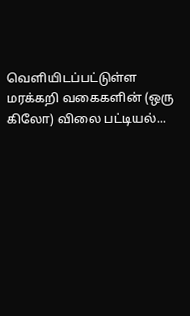வெளியிடப்பட்டுள்ள மரக்கறி வகைகளின் (ஒரு கிலோ) விலை பட்டியல்...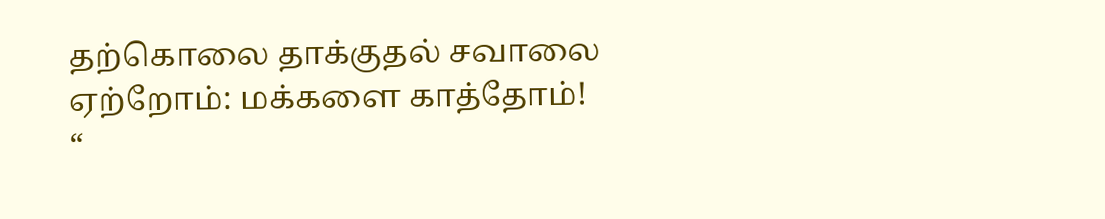தற்கொலை தாக்குதல் சவாலை ஏற்றோம்: மக்களை காத்தோம்!
“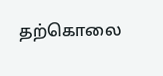தற்கொலை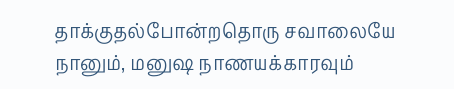தாக்குதல்போன்றதொரு சவாலையே நானும், மனுஷ நாணயக்காரவும்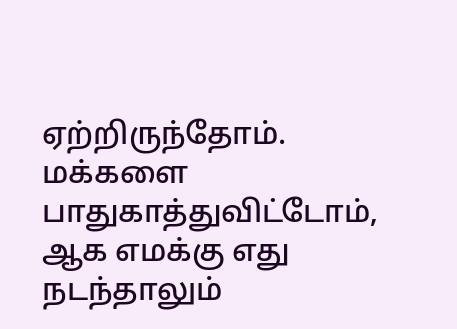ஏற்றிருந்தோம். மக்களை பாதுகாத்துவிட்டோம், ஆக எமக்கு எது நடந்தாலும்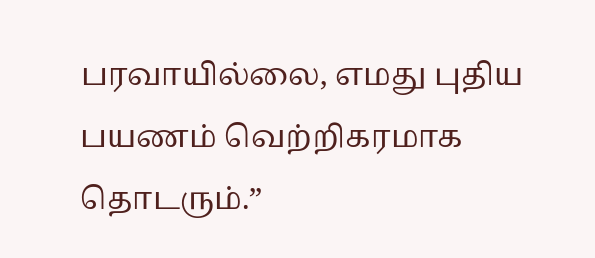பரவாயில்லை, எமது புதிய பயணம் வெற்றிகரமாக தொடரும்.”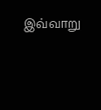இவ்வாறு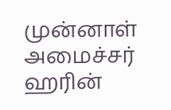முன்னாள் அமைச்சர் ஹரின்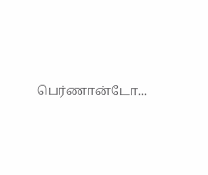பெர்ணான்டோ...